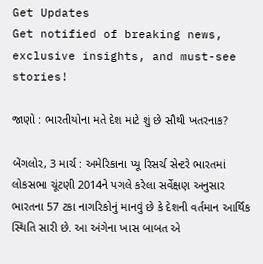Get Updates
Get notified of breaking news, exclusive insights, and must-see stories!

જાણો : ભારતીયોના મતે દેશ માટે શું છે સૌથી ખતરનાક?

બેંગલોર, 3 માર્ચ : અમેરિકાના પ્યૂ રિસર્ચ સેન્ટરે ભારતમાં લોકસભા ચૂંટણી 2014ને પગલે કરેલા સર્વેક્ષણ અનુસાર ભારતના 57 ટકા નાગરિકોનું માનવું છે કે દેશની વર્તમાન આર્થિક સ્થિતિ સારી છે. આ અંગેના ખાસ બાબત એ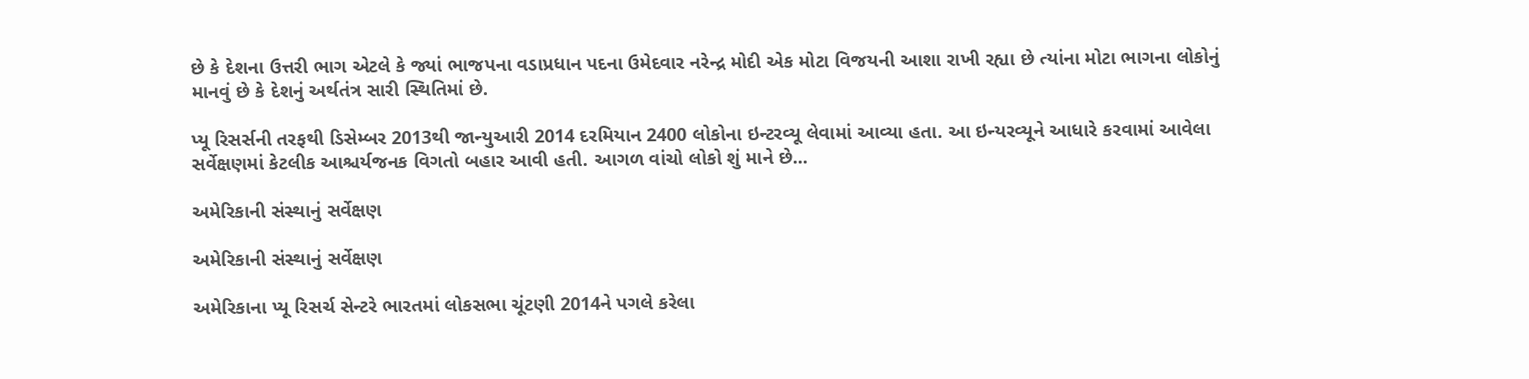છે કે દેશના ઉત્તરી ભાગ એટલે કે જ્યાં ભાજપના વડાપ્રધાન પદના ઉમેદવાર નરેન્દ્ર મોદી એક મોટા વિજયની આશા રાખી રહ્યા છે ત્યાંના મોટા ભાગના લોકોનું માનવું છે કે દેશનું અર્થતંત્ર સારી સ્થિતિમાં છે.

પ્યૂ રિસર્સની તરફથી ડિસેમ્બર 2013થી જાન્યુઆરી 2014 દરમિયાન 2400 લોકોના ઇન્ટરવ્યૂ લેવામાં આવ્યા હતા. આ ઇન્યરવ્યૂને આધારે કરવામાં આવેલા સર્વેક્ષણમાં કેટલીક આશ્ચર્યજનક વિગતો બહાર આવી હતી. આગળ વાંચો લોકો શું માને છે...

અમેરિકાની સંસ્થાનું સર્વેક્ષણ

અમેરિકાની સંસ્થાનું સર્વેક્ષણ

અમેરિકાના પ્યૂ રિસર્ચ સેન્ટરે ભારતમાં લોકસભા ચૂંટણી 2014ને પગલે કરેલા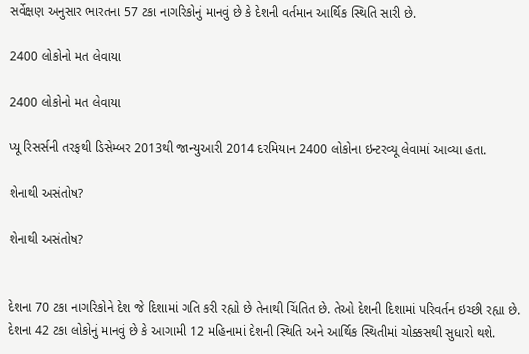સર્વેક્ષણ અનુસાર ભારતના 57 ટકા નાગરિકોનું માનવું છે કે દેશની વર્તમાન આર્થિક સ્થિતિ સારી છે.

2400 લોકોનો મત લેવાયા

2400 લોકોનો મત લેવાયા

પ્યૂ રિસર્સની તરફથી ડિસેમ્બર 2013થી જાન્યુઆરી 2014 દરમિયાન 2400 લોકોના ઇન્ટરવ્યૂ લેવામાં આવ્યા હતા.

શેનાથી અસંતોષ?

શેનાથી અસંતોષ?


દેશના 70 ટકા નાગરિકોને દેશ જે દિશામાં ગતિ કરી રહ્યો છે તેનાથી ચિંતિત છે. તેઓ દેશની દિશામાં પરિવર્તન ઇચ્છી રહ્યા છે. દેશના 42 ટકા લોકોનું માનવું છે કે આગામી 12 મહિનામાં દેશની સ્થિતિ અને આર્થિક સ્થિતીમાં ચોક્કસથી સુધારો થશે.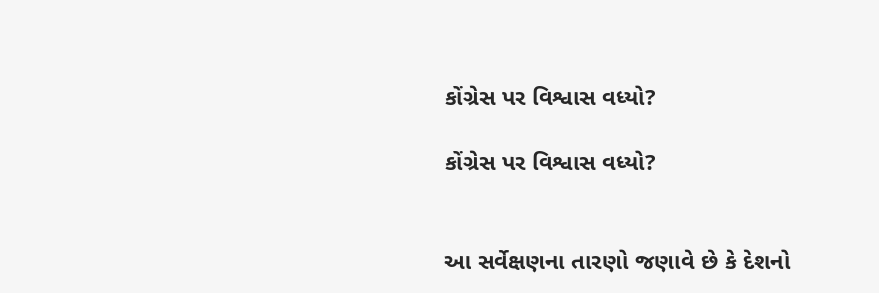કોંગ્રેસ પર વિશ્વાસ વધ્યો?

કોંગ્રેસ પર વિશ્વાસ વધ્યો?


આ સર્વેક્ષણના તારણો જણાવે છે કે દેશનો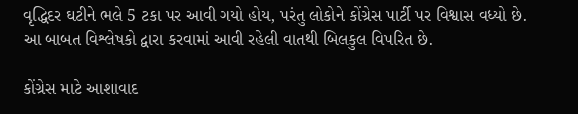વૃદ્ધિદર ઘટીને ભલે 5 ટકા પર આવી ગયો હોય, પરંતુ લોકોને કોંગ્રેસ પાર્ટી પર વિશ્વાસ વધ્યો છે. આ બાબત વિશ્લેષકો દ્વારા કરવામાં આવી રહેલી વાતથી બિલકુલ વિપરિત છે.

કોંગ્રેસ માટે આશાવાદ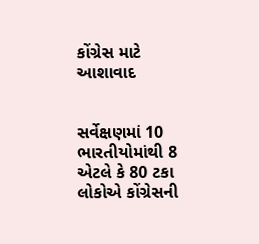કોંગ્રેસ માટે આશાવાદ


સર્વેક્ષણમાં 10 ભારતીયોમાંથી 8 એટલે કે 80 ટકા લોકોએ કોંગ્રેસની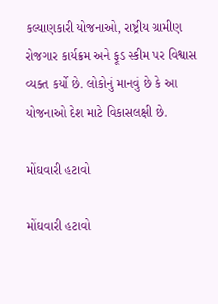કલ્યાણકારી યોજનાઓ, રાષ્ટ્રીય ગ્રામીણ રોજગાર કાર્યક્રમ અને ફૂડ સ્કીમ પર વિશ્વાસ વ્યક્ત કર્યો છે. લોકોનું માનવું છે કે આ યોજનાઓ દેશ માટે વિકાસલક્ષી છે.

મોંઘવારી હટાવો

મોંઘવારી હટાવો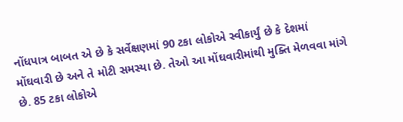નોંધપાત્ર બાબત એ છે કે સર્વેક્ષણમાં 90 ટકા લોકોએ સ્વીકાર્યું છે કે દેશમાં મોંઘવારી છે અને તે મોટી સમસ્યા છે. તેઓ આ મોંઘવારીમાંથી મુક્તિ મેળવવા માંગે છે. 85 ટકા લોકોએ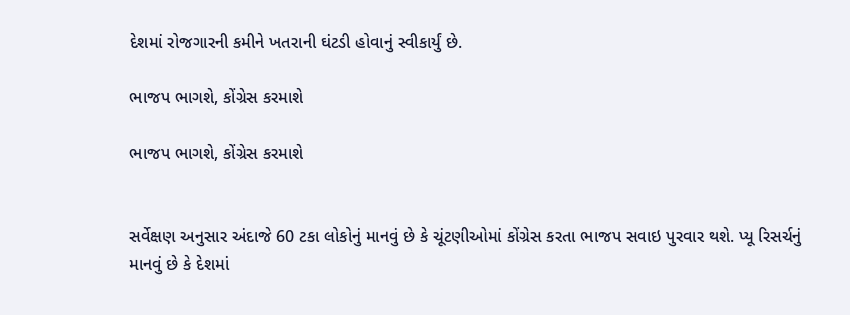દેશમાં રોજગારની કમીને ખતરાની ઘંટડી હોવાનું સ્વીકાર્યું છે.

ભાજપ ભાગશે, કોંગ્રેસ કરમાશે

ભાજપ ભાગશે, કોંગ્રેસ કરમાશે


સર્વેક્ષણ અનુસાર અંદાજે 60 ટકા લોકોનું માનવું છે કે ચૂંટણીઓમાં કોંગ્રેસ કરતા ભાજપ સવાઇ પુરવાર થશે. પ્યૂ રિસર્ચનું માનવું છે કે દેશમાં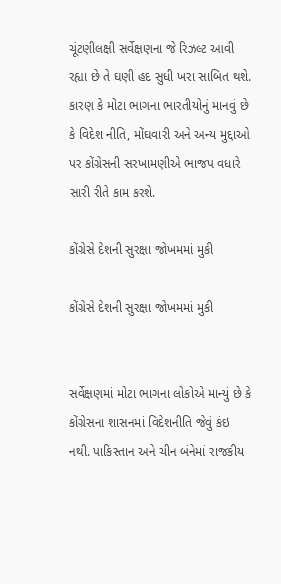ચૂંટણીલક્ષી સર્વેક્ષણના જે રિઝલ્ટ આવી રહ્યા છે તે ઘણી હદ સુધી ખરા સાબિત થશે. કારણ કે મોટા ભાગના ભારતીયોનું માનવું છે કે વિદેશ નીતિ, મોંઘવારી અને અન્ય મુદ્દાઓ પર કોંગ્રેસની સરખામણીએ ભાજપ વધારે સારી રીતે કામ કરશે.

કોંગ્રેસે દેશની સુરક્ષા જોખમમાં મુકી

કોંગ્રેસે દેશની સુરક્ષા જોખમમાં મુકી


સર્વેક્ષણમાં મોટા ભાગના લોકોએ માન્યું છે કે કોંગ્રેસના શાસનમાં વિદેશનીતિ જેવું કંઇ નથી. પાકિસ્તાન અને ચીન બંનેમાં રાજકીય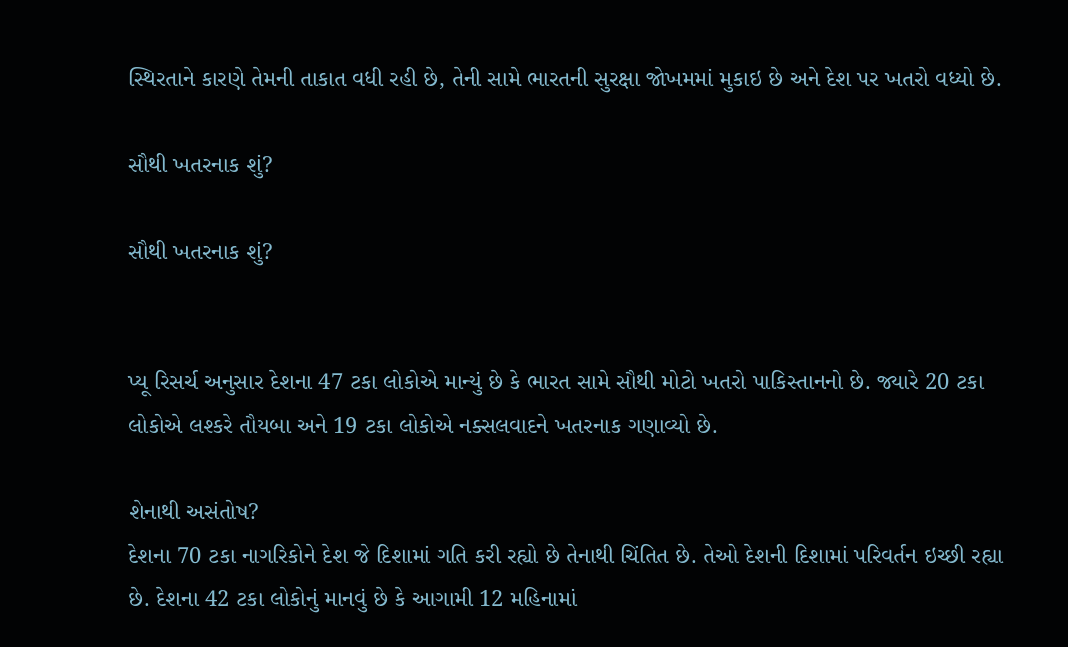સ્થિરતાને કારણે તેમની તાકાત વધી રહી છે, તેની સામે ભારતની સુરક્ષા જોખમમાં મુકાઇ છે અને દેશ પર ખતરો વધ્યો છે.

સૌથી ખતરનાક શું?

સૌથી ખતરનાક શું?


પ્યૂ રિસર્ચ અનુસાર દેશના 47 ટકા લોકોએ માન્યું છે કે ભારત સામે સૌથી મોટો ખતરો પાકિસ્તાનનો છે. જ્યારે 20 ટકા લોકોએ લશ્કરે તૌયબા અને 19 ટકા લોકોએ નક્સલવાદને ખતરનાક ગણાવ્યો છે.

શેનાથી અસંતોષ?
દેશના 70 ટકા નાગરિકોને દેશ જે દિશામાં ગતિ કરી રહ્યો છે તેનાથી ચિંતિત છે. તેઓ દેશની દિશામાં પરિવર્તન ઇચ્છી રહ્યા છે. દેશના 42 ટકા લોકોનું માનવું છે કે આગામી 12 મહિનામાં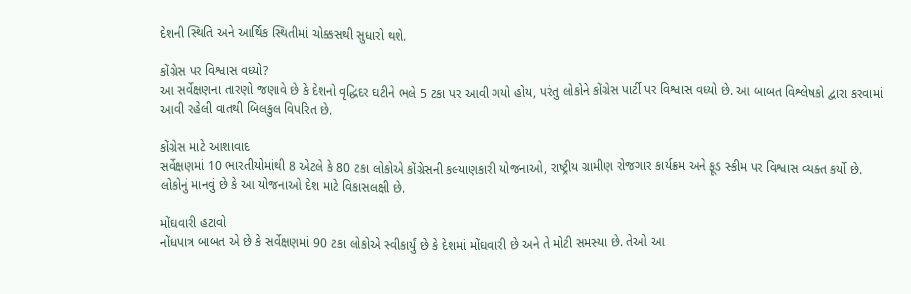દેશની સ્થિતિ અને આર્થિક સ્થિતીમાં ચોક્કસથી સુધારો થશે.

કોંગ્રેસ પર વિશ્વાસ વધ્યો?
આ સર્વેક્ષણના તારણો જણાવે છે કે દેશનો વૃદ્ધિદર ઘટીને ભલે 5 ટકા પર આવી ગયો હોય, પરંતુ લોકોને કોંગ્રેસ પાર્ટી પર વિશ્વાસ વધ્યો છે. આ બાબત વિશ્લેષકો દ્વારા કરવામાં આવી રહેલી વાતથી બિલકુલ વિપરિત છે.

કોંગ્રેસ માટે આશાવાદ
સર્વેક્ષણમાં 10 ભારતીયોમાંથી 8 એટલે કે 80 ટકા લોકોએ કોંગ્રેસની કલ્યાણકારી યોજનાઓ, રાષ્ટ્રીય ગ્રામીણ રોજગાર કાર્યક્રમ અને ફૂડ સ્કીમ પર વિશ્વાસ વ્યક્ત કર્યો છે. લોકોનું માનવું છે કે આ યોજનાઓ દેશ માટે વિકાસલક્ષી છે.

મોંઘવારી હટાવો
નોંધપાત્ર બાબત એ છે કે સર્વેક્ષણમાં 90 ટકા લોકોએ સ્વીકાર્યું છે કે દેશમાં મોંઘવારી છે અને તે મોટી સમસ્યા છે. તેઓ આ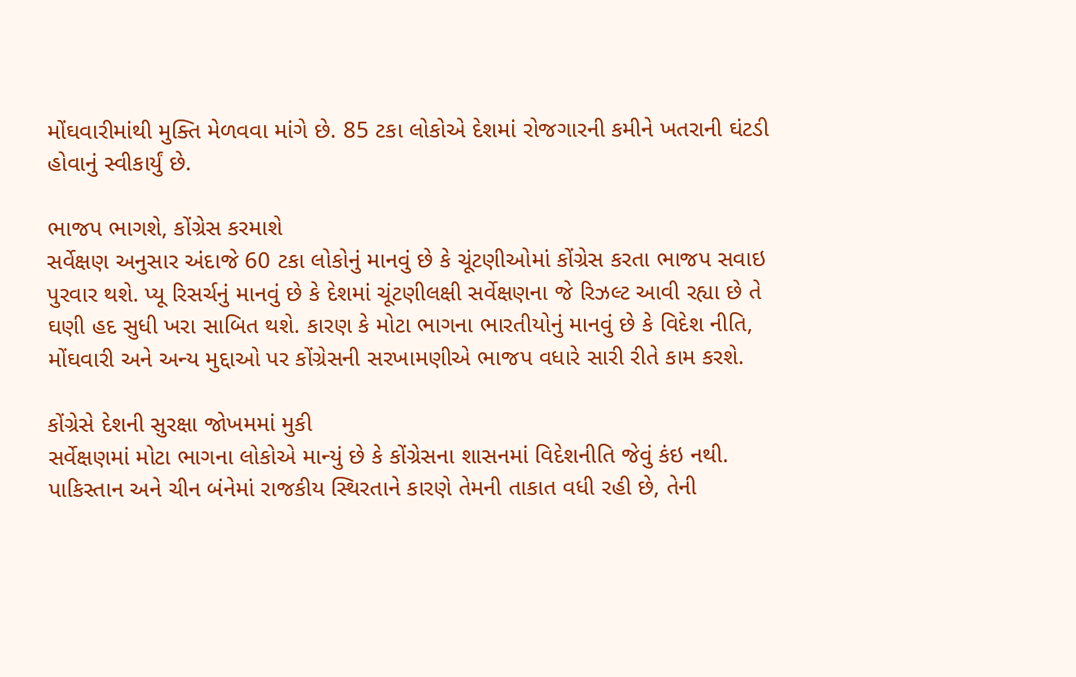મોંઘવારીમાંથી મુક્તિ મેળવવા માંગે છે. 85 ટકા લોકોએ દેશમાં રોજગારની કમીને ખતરાની ઘંટડી હોવાનું સ્વીકાર્યું છે.

ભાજપ ભાગશે, કોંગ્રેસ કરમાશે
સર્વેક્ષણ અનુસાર અંદાજે 60 ટકા લોકોનું માનવું છે કે ચૂંટણીઓમાં કોંગ્રેસ કરતા ભાજપ સવાઇ પુરવાર થશે. પ્યૂ રિસર્ચનું માનવું છે કે દેશમાં ચૂંટણીલક્ષી સર્વેક્ષણના જે રિઝલ્ટ આવી રહ્યા છે તે ઘણી હદ સુધી ખરા સાબિત થશે. કારણ કે મોટા ભાગના ભારતીયોનું માનવું છે કે વિદેશ નીતિ, મોંઘવારી અને અન્ય મુદ્દાઓ પર કોંગ્રેસની સરખામણીએ ભાજપ વધારે સારી રીતે કામ કરશે.

કોંગ્રેસે દેશની સુરક્ષા જોખમમાં મુકી
સર્વેક્ષણમાં મોટા ભાગના લોકોએ માન્યું છે કે કોંગ્રેસના શાસનમાં વિદેશનીતિ જેવું કંઇ નથી. પાકિસ્તાન અને ચીન બંનેમાં રાજકીય સ્થિરતાને કારણે તેમની તાકાત વધી રહી છે, તેની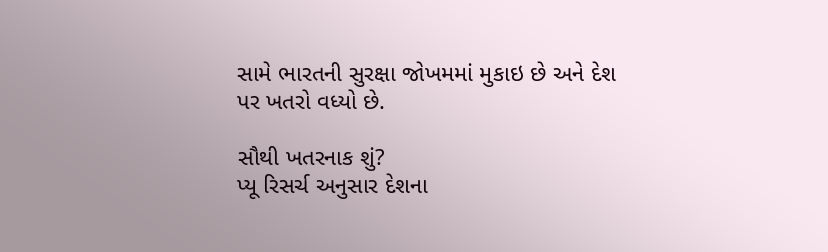સામે ભારતની સુરક્ષા જોખમમાં મુકાઇ છે અને દેશ પર ખતરો વધ્યો છે.

સૌથી ખતરનાક શું?
પ્યૂ રિસર્ચ અનુસાર દેશના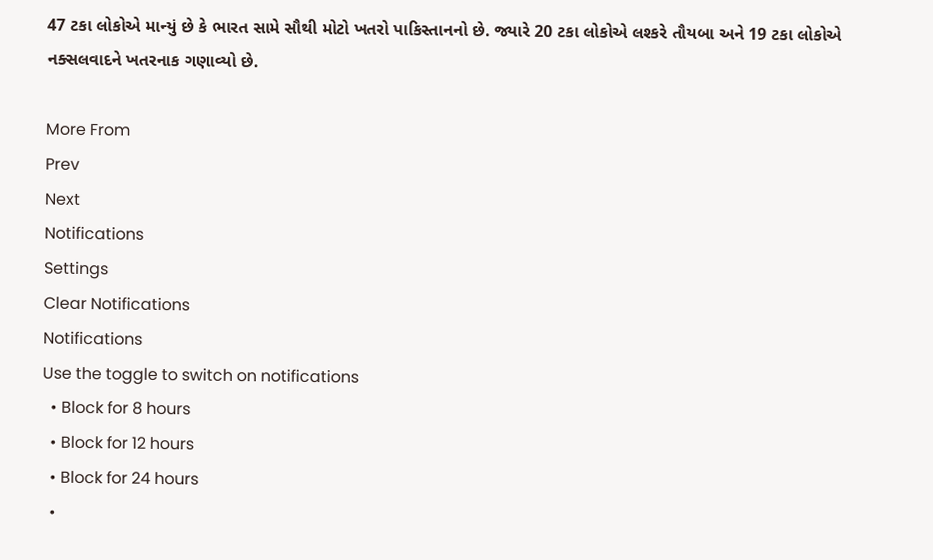47 ટકા લોકોએ માન્યું છે કે ભારત સામે સૌથી મોટો ખતરો પાકિસ્તાનનો છે. જ્યારે 20 ટકા લોકોએ લશ્કરે તૌયબા અને 19 ટકા લોકોએ નક્સલવાદને ખતરનાક ગણાવ્યો છે.

More From
Prev
Next
Notifications
Settings
Clear Notifications
Notifications
Use the toggle to switch on notifications
  • Block for 8 hours
  • Block for 12 hours
  • Block for 24 hours
  •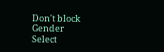Don't block
Gender
Select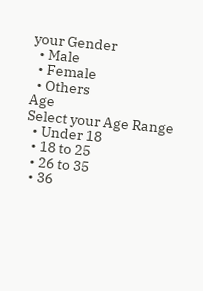your Gender
  • Male
  • Female
  • Others
Age
Select your Age Range
  • Under 18
  • 18 to 25
  • 26 to 35
  • 36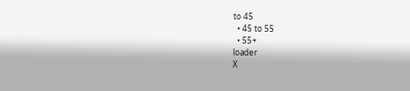to 45
  • 45 to 55
  • 55+
loader
X